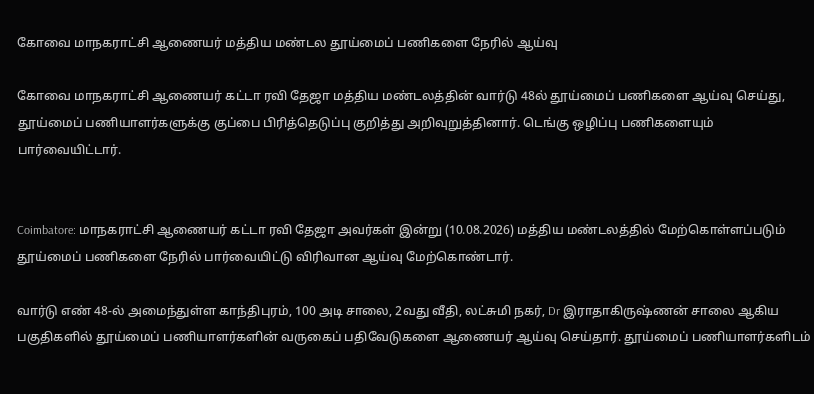கோவை மாநகராட்சி ஆணையர் மத்திய மண்டல தூய்மைப் பணிகளை நேரில் ஆய்வு

கோவை மாநகராட்சி ஆணையர் கட்டா ரவி தேஜா மத்திய மண்டலத்தின் வார்டு 48ல் தூய்மைப் பணிகளை ஆய்வு செய்து, தூய்மைப் பணியாளர்களுக்கு குப்பை பிரித்தெடுப்பு குறித்து அறிவுறுத்தினார். டெங்கு ஒழிப்பு பணிகளையும் பார்வையிட்டார்.


Coimbatore: மாநகராட்சி ஆணையர் கட்டா ரவி தேஜா அவர்கள் இன்று (10.08.2026) மத்திய மண்டலத்தில் மேற்கொள்ளப்படும் தூய்மைப் பணிகளை நேரில் பார்வையிட்டு விரிவான ஆய்வு மேற்கொண்டார்.

வார்டு எண் 48-ல் அமைந்துள்ள காந்திபுரம், 100 அடி சாலை, 2வது வீதி, லட்சுமி நகர், Dr இராதாகிருஷ்ணன் சாலை ஆகிய பகுதிகளில் தூய்மைப் பணியாளர்களின் வருகைப் பதிவேடுகளை ஆணையர் ஆய்வு செய்தார். தூய்மைப் பணியாளர்களிடம்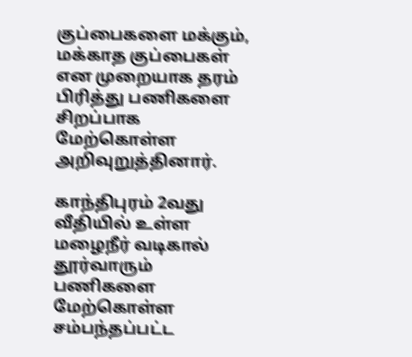குப்பைகளை மக்கும், மக்காத குப்பைகள் என முறையாக தரம் பிரித்து பணிகளை சிறப்பாக மேற்கொள்ள அறிவுறுத்தினார்.

காந்திபுரம் 2வது வீதியில் உள்ள மழைநீர் வடிகால் தூர்வாரும் பணிகளை மேற்கொள்ள சம்பந்தப்பட்ட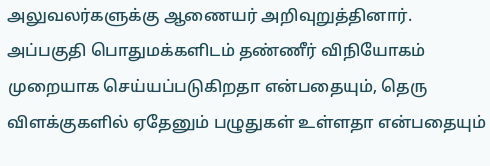அலுவலர்களுக்கு ஆணையர் அறிவுறுத்தினார். அப்பகுதி பொதுமக்களிடம் தண்ணீர் விநியோகம் முறையாக செய்யப்படுகிறதா என்பதையும், தெரு விளக்குகளில் ஏதேனும் பழுதுகள் உள்ளதா என்பதையும்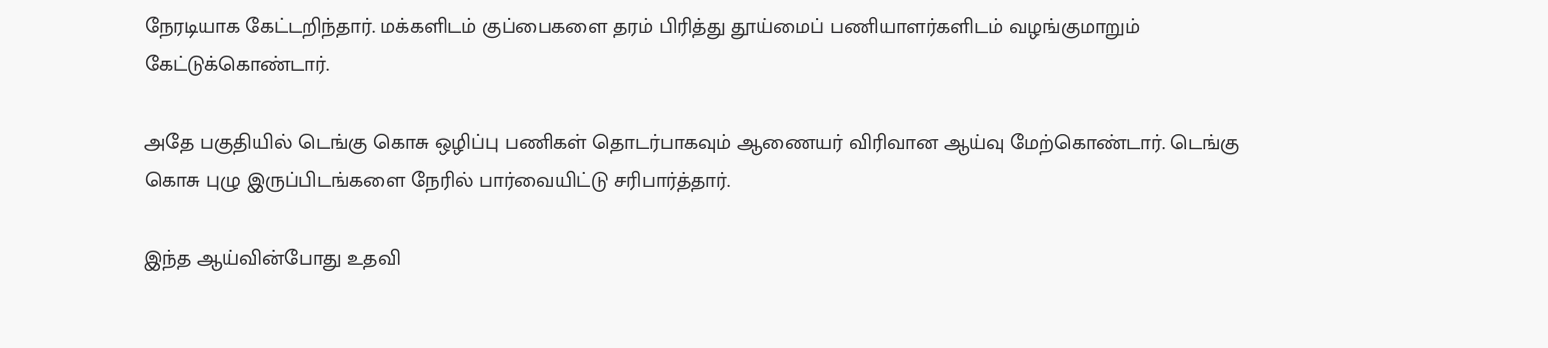நேரடியாக கேட்டறிந்தார். மக்களிடம் குப்பைகளை தரம் பிரித்து தூய்மைப் பணியாளர்களிடம் வழங்குமாறும் கேட்டுக்கொண்டார்.

அதே பகுதியில் டெங்கு கொசு ஒழிப்பு பணிகள் தொடர்பாகவும் ஆணையர் விரிவான ஆய்வு மேற்கொண்டார். டெங்கு கொசு புழு இருப்பிடங்களை நேரில் பார்வையிட்டு சரிபார்த்தார்.

இந்த ஆய்வின்போது உதவி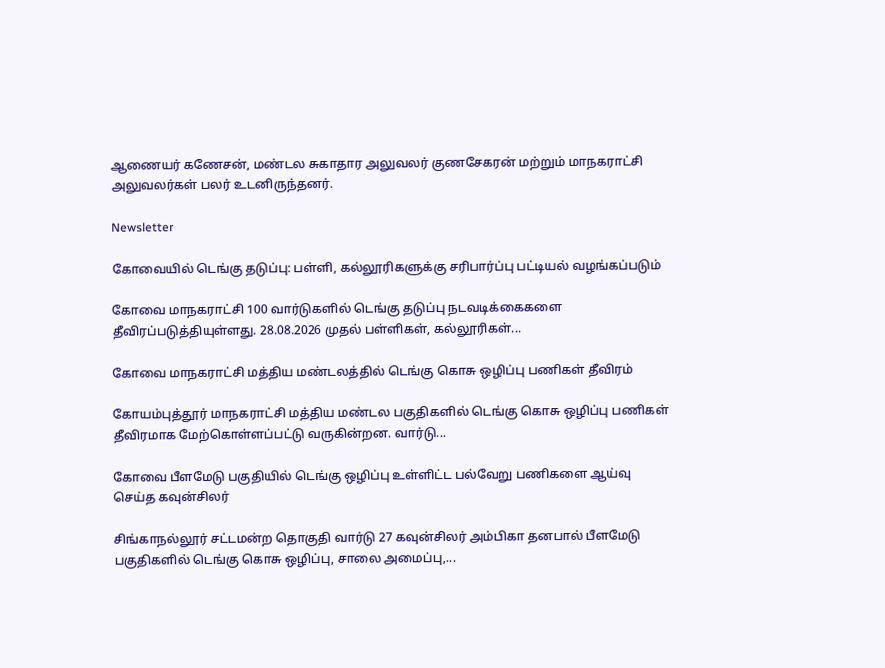ஆணையர் கணேசன், மண்டல சுகாதார அலுவலர் குணசேகரன் மற்றும் மாநகராட்சி அலுவலர்கள் பலர் உடனிருந்தனர்.

Newsletter

கோவையில் டெங்கு தடுப்பு: பள்ளி, கல்லூரிகளுக்கு சரிபார்ப்பு பட்டியல் வழங்கப்படும்

கோவை மாநகராட்சி 100 வார்டுகளில் டெங்கு தடுப்பு நடவடிக்கைகளை தீவிரப்படுத்தியுள்ளது. 28.08.2026 முதல் பள்ளிகள், கல்லூரிகள்...

கோவை மாநகராட்சி மத்திய மண்டலத்தில் டெங்கு கொசு ஒழிப்பு பணிகள் தீவிரம்

கோயம்புத்தூர் மாநகராட்சி மத்திய மண்டல பகுதிகளில் டெங்கு கொசு ஒழிப்பு பணிகள் தீவிரமாக மேற்கொள்ளப்பட்டு வருகின்றன. வார்டு...

கோவை பீளமேடு பகுதியில் டெங்கு ஒழிப்பு உள்ளிட்ட பல்வேறு பணிகளை ஆய்வு செய்த கவுன்சிலர்

சிங்காநல்லூர் சட்டமன்ற தொகுதி வார்டு 27 கவுன்சிலர் அம்பிகா தனபால் பீளமேடு பகுதிகளில் டெங்கு கொசு ஒழிப்பு, சாலை அமைப்பு,...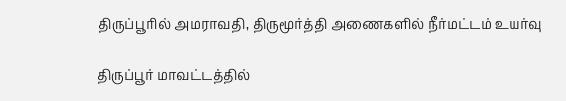திருப்பூரில் அமராவதி, திருமூர்த்தி அணைகளில் நீர்மட்டம் உயர்வு

திருப்பூர் மாவட்டத்தில்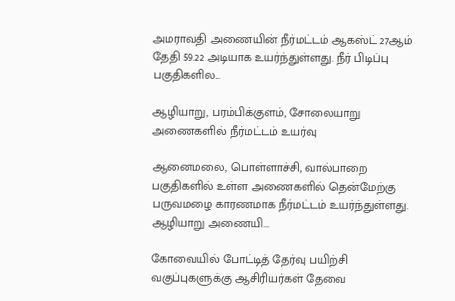அமராவதி அணையின் நீர்மட்டம் ஆகஸ்ட் 27ஆம் தேதி 59.22 அடியாக உயர்ந்துள்ளது. நீர் பிடிப்பு பகுதிகளில...

ஆழியாறு, பரம்பிக்குளம், சோலையாறு அணைகளில் நீர்மட்டம் உயர்வு

ஆனைமலை, பொள்ளாச்சி, வால்பாறை பகுதிகளில் உள்ள அணைகளில் தென்மேற்கு பருவமழை காரணமாக நீர்மட்டம் உயர்ந்துள்ளது. ஆழியாறு அணையி...

கோவையில் போட்டித் தேர்வு பயிற்சி வகுப்புகளுக்கு ஆசிரியர்கள் தேவை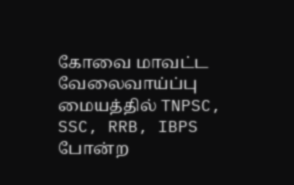கோவை மாவட்ட வேலைவாய்ப்பு மையத்தில் TNPSC, SSC, RRB, IBPS போன்ற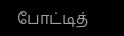போட்டித்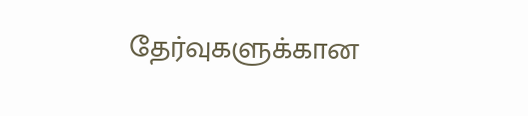தேர்வுகளுக்கான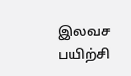இலவச பயிற்சி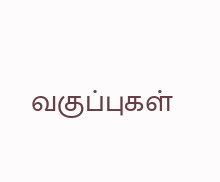வகுப்புகள்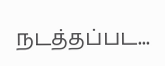நடத்தப்பட...